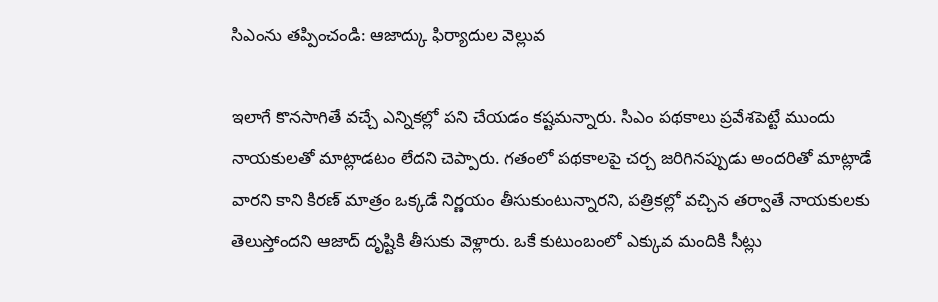సిఎంను తప్పించండి: ఆజాద్కు ఫిర్యాదుల వెల్లువ

ఇలాగే కొనసాగితే వచ్చే ఎన్నికల్లో పని చేయడం కష్టమన్నారు. సిఎం పథకాలు ప్రవేశపెట్టే ముందు నాయకులతో మాట్లాడటం లేదని చెప్పారు. గతంలో పథకాలపై చర్చ జరిగినప్పుడు అందరితో మాట్లాడే వారని కాని కిరణ్ మాత్రం ఒక్కడే నిర్ణయం తీసుకుంటున్నారని, పత్రికల్లో వచ్చిన తర్వాతే నాయకులకు తెలుస్తోందని ఆజాద్ దృష్టికి తీసుకు వెళ్లారు. ఒకే కుటుంబంలో ఎక్కువ మందికి సీట్లు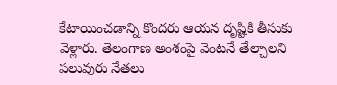కేటాయించడాన్ని కొందరు ఆయన దృష్టికి తీసుకు వెళ్లారు. తెలంగాణ అంశంపై వెంటనే తేల్చాలని పలువురు నేతలు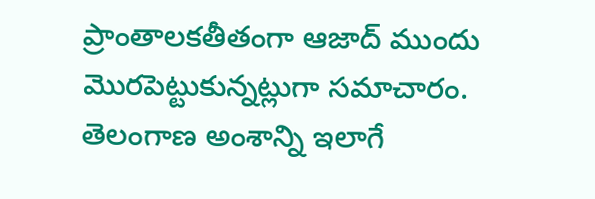ప్రాంతాలకతీతంగా ఆజాద్ ముందు మొరపెట్టుకున్నట్లుగా సమాచారం. తెలంగాణ అంశాన్ని ఇలాగే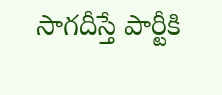సాగదీస్తే పార్టీకి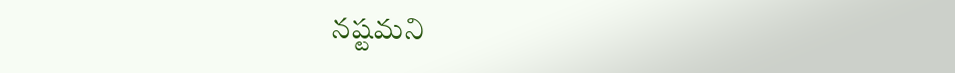నష్టమని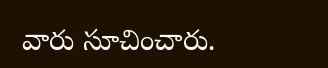వారు సూచించారు.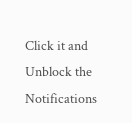Click it and Unblock the Notifications